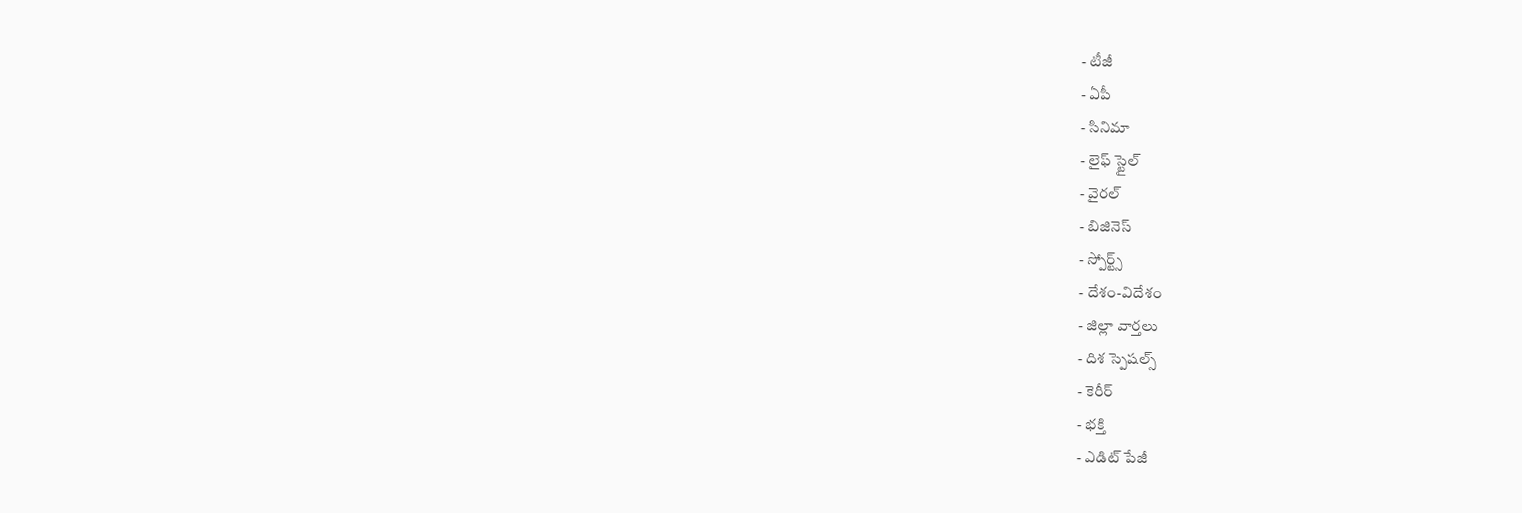- టీజీ
- ఏపీ
- సినిమా
- లైఫ్ స్టైల్
- వైరల్
- బిజినెస్
- స్పోర్ట్స్
- దేశం-విదేశం
- జిల్లా వార్తలు
- దిశ స్పెషల్స్
- కెరీర్
- భక్తి
- ఎడిట్ పేజీ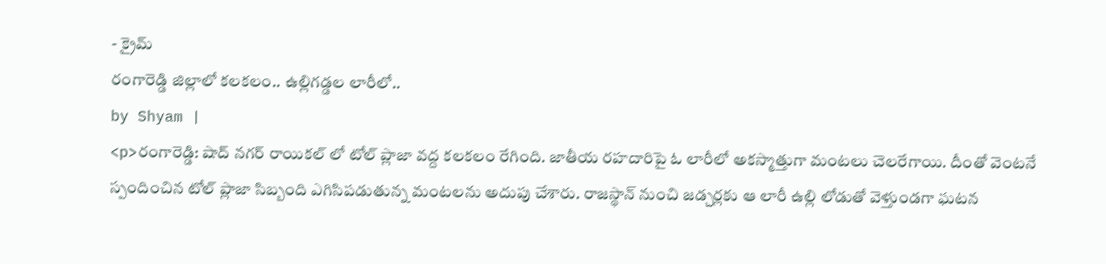- క్రైమ్
రంగారెడ్డి జిల్లాలో కలకలం.. ఉల్లిగడ్డల లారీలో..
by Shyam |
<p>రంగారెడ్డి: షాద్ నగర్ రాయికల్ లో టోల్ ప్లాజా వద్ద కలకలం రేగింది. జాతీయ రహదారిపై ఓ లారీలో అకస్మాత్తుగా మంటలు చెలరేగాయి. దీంతో వెంటనే స్పందించిన టోల్ ప్లాజా సిబ్బంది ఎగిసిపడుతున్న మంటలను అదుపు చేశారు. రాజస్థాన్ నుంచి జడ్చర్లకు ఆ లారీ ఉల్లి లోడుతో వెళ్తుండగా ఘటన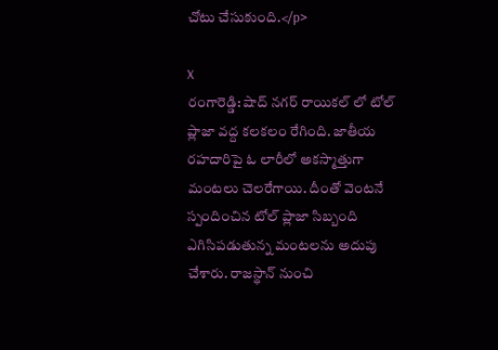చోటు చేసుకుంది.</p>

X
రంగారెడ్డి: షాద్ నగర్ రాయికల్ లో టోల్ ప్లాజా వద్ద కలకలం రేగింది. జాతీయ రహదారిపై ఓ లారీలో అకస్మాత్తుగా మంటలు చెలరేగాయి. దీంతో వెంటనే స్పందించిన టోల్ ప్లాజా సిబ్బంది ఎగిసిపడుతున్న మంటలను అదుపు చేశారు. రాజస్థాన్ నుంచి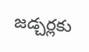జడ్చర్లకు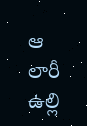ఆ లారీ ఉల్లి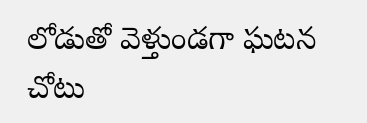లోడుతో వెళ్తుండగా ఘటన చోటు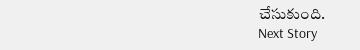చేసుకుంది.
Next Story